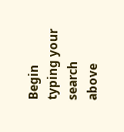Begin typing your search above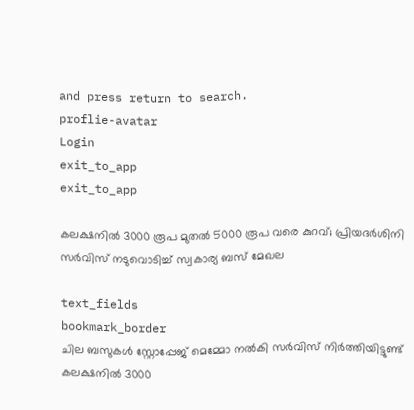and press return to search.
proflie-avatar
Login
exit_to_app
exit_to_app

കലക്ഷനിൽ 3000 രൂപ മുതൽ 5000 രൂപ വരെ കുറവ്; പ്രിയദർശിനി സർവിസ് നടുവൊടിച്ച് സ്വകാര്യ ബസ് മേഖല

text_fields
bookmark_border
ചില ബസുകൾ സ്റ്റോപ്പേജ് മെമ്മോ നൽകി സർവിസ് നിർത്തിയിട്ടുണ്ട്
കലക്ഷനിൽ 3000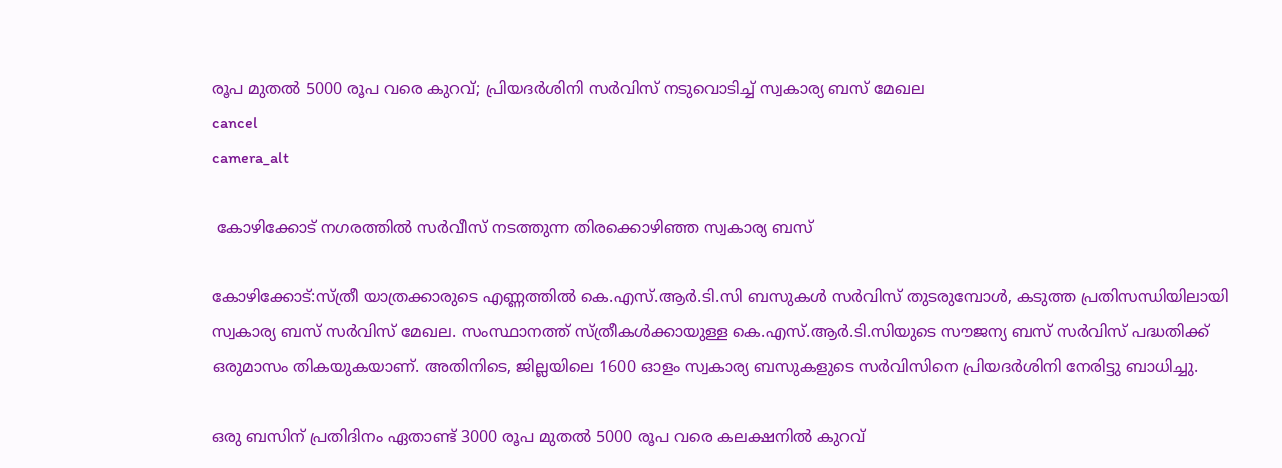രൂപ മുതൽ 5000 രൂപ വരെ കുറവ്; പ്രിയദർശിനി സർവിസ് നടുവൊടിച്ച് സ്വകാര്യ ബസ് മേഖല
cancel
camera_alt

 കോഴിക്കോട് നഗരത്തിൽ സർവീസ് നടത്തുന്ന തിരക്കൊഴിഞ്ഞ സ്വകാര്യ ബസ്

കോഴിക്കോട്:സ്ത്രീ യാത്രക്കാരുടെ എണ്ണത്തിൽ കെ.എസ്.ആർ.ടി.സി ബസുകൾ സർവിസ് തുടരുമ്പോൾ, കടുത്ത പ്രതിസന്ധിയിലായി സ്വകാര്യ ബസ് സർവിസ് മേഖല. സംസ്ഥാനത്ത് സ്ത്രീകൾക്കായുള്ള കെ.എസ്.ആർ.ടി.സിയുടെ സൗജന്യ ബസ് സർവിസ് പദ്ധതിക്ക് ഒരുമാസം തികയുകയാണ്. അതിനിടെ, ജില്ലയിലെ 1600 ഓളം സ്വകാര്യ ബസുകളുടെ സർവിസിനെ പ്രിയദർശിനി നേരിട്ടു ബാധിച്ചു.

ഒരു ബസിന് പ്രതിദിനം ഏതാണ്ട് 3000 രൂപ മുതൽ 5000 രൂപ വരെ കലക്ഷനിൽ കുറവ്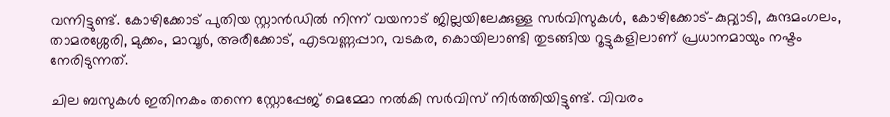വന്നിട്ടുണ്ട്. കോഴിക്കോട് പുതിയ സ്റ്റാൻഡിൽ നിന്ന് വയനാട് ജില്ലയിലേക്കുള്ള സർവിസുകൾ, കോഴിക്കോട്-കുറ്റ്യാടി, കുന്ദമംഗലം, താമരശ്ശേരി, മുക്കം, മാവൂർ, അരീക്കോട്, എടവണ്ണപ്പാറ, വടകര, കൊയിലാണ്ടി തുടങ്ങിയ റൂട്ടുകളിലാണ് പ്രധാനമായും നഷ്ടം നേരിടുന്നത്.

ചില ബസുകൾ ഇതിനകം തന്നെ സ്റ്റോപ്പേജ് മെമ്മോ നൽകി സർവിസ് നിർത്തിയിട്ടുണ്ട്. വിവരം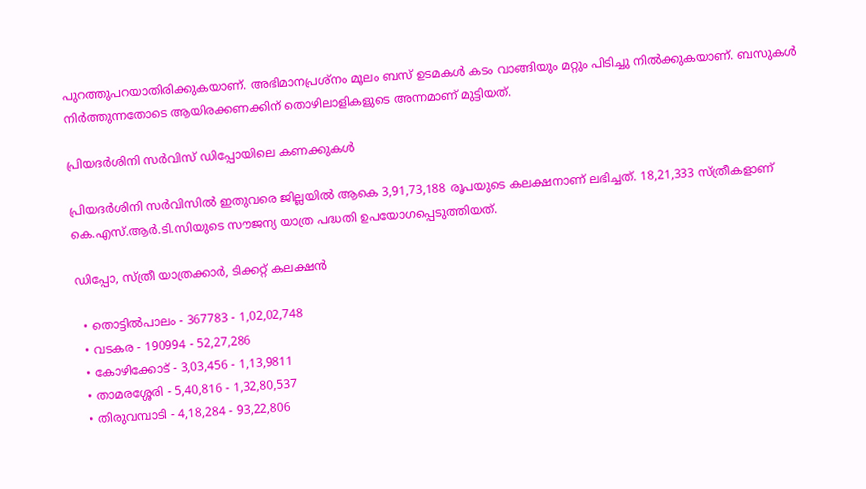പുറത്തുപറയാതിരിക്കുകയാണ്. അഭിമാനപ്രശ്നം മൂലം ബസ് ഉടമകൾ കടം വാങ്ങിയും മറ്റും പിടിച്ചു നിൽക്കുകയാണ്. ബസുകൾ നിർത്തുന്നതോടെ ആയിരക്കണക്കിന് തൊഴിലാളികളുടെ അന്നമാണ് മുട്ടിയത്.

പ്രിയദർശിനി സർവിസ് ഡിപ്പോയിലെ കണക്കുകൾ

പ്രിയദർശിനി സർവിസിൽ ഇതുവരെ ജില്ലയിൽ ആകെ 3,91,73,188 രൂപയുടെ കലക്ഷനാണ് ലഭിച്ചത്. 18,21,333 സ്ത്രീകളാണ് കെ.എസ്.ആർ.ടി.സിയുടെ സൗജന്യ യാത്ര പദ്ധതി ഉപയോഗപ്പെടുത്തിയത്.

ഡിപ്പോ, സ്ത്രീ യാത്രക്കാർ, ടിക്കറ്റ് കലക്ഷൻ

  • തൊട്ടില്‍പാലം - 367783 - 1,02,02,748
  • വടകര - 190994 - 52,27,286
  • കോഴിക്കോട് - 3,03,456 - 1,13,9811
  • താമരശ്ശേരി - 5,40,816 - 1,32,80,537
  • തിരുവമ്പാടി - 4,18,284 - 93,22,806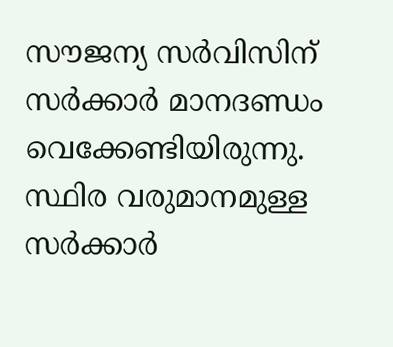സൗജന്യ സർവിസിന് സർക്കാർ മാനദണ്ഡം വെക്കേണ്ടിയിരുന്നു. സ്ഥിര വരുമാനമുള്ള സർക്കാർ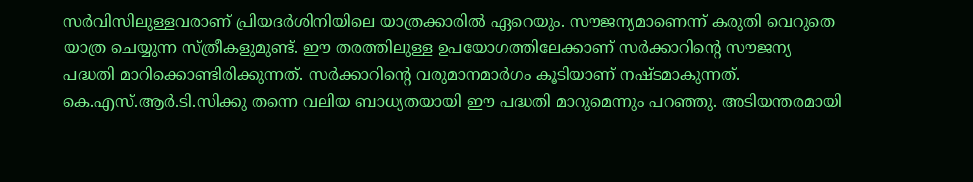സർവിസിലുള്ളവരാണ് പ്രിയദർശിനിയിലെ യാത്രക്കാരിൽ ഏറെയും. സൗജന്യമാണെന്ന് കരുതി വെറുതെ യാത്ര ചെയ്യുന്ന സ്‍ത്രീകളുമുണ്ട്. ഈ തരത്തിലുള്ള ഉപയോഗത്തിലേക്കാണ് സർക്കാറിന്റെ സൗജന്യ പദ്ധതി മാറിക്കൊണ്ടിരിക്കുന്നത്. സർക്കാറിന്റെ വരുമാനമാർഗം കൂടിയാണ് നഷ്ടമാകുന്നത്. കെ.എസ്.ആർ.ടി.സിക്കു തന്നെ വലിയ ബാധ്യതയായി ഈ പദ്ധതി മാറുമെന്നും പറഞ്ഞു. അടിയന്തരമായി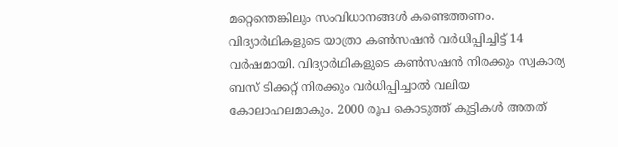മറ്റെന്തെങ്കിലും സംവിധാനങ്ങൾ കണ്ടെത്തണം. വിദ്യാർഥികളുടെ യാത്രാ കൺസഷൻ വർധിപ്പിച്ചിട്ട് 14 വർഷമായി. വിദ്യാർഥികളുടെ കൺസഷൻ നിരക്കും സ്വകാര്യ ബസ് ടിക്കറ്റ് നിരക്കും വർധിപ്പിച്ചാൽ വലിയ കോലാഹലമാകും. 2000 രൂപ കൊടുത്ത് കുട്ടികൾ അതത്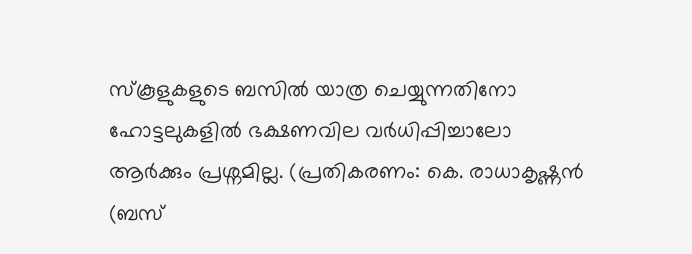സ്കൂളുകളുടെ ബസിൽ യാത്ര ചെയ്യുന്നതിനോ ഹോട്ടലുകളിൽ ഭക്ഷണവില വർധിപ്പിച്ചാലോ ആർക്കും പ്രശ്നമില്ല. (പ്രതികരണം: കെ. രാധാകൃഷ്ണൻ (ബസ്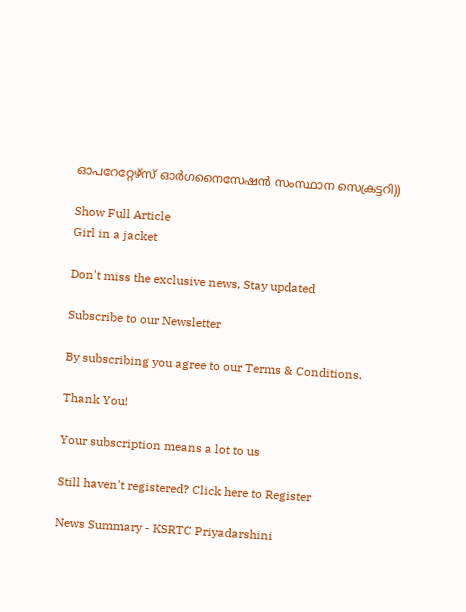ഓപറേറ്റേഴ്സ് ഓർഗനൈസേഷൻ സംസ്ഥാന സെക്രട്ടറി))

Show Full Article
Girl in a jacket

Don't miss the exclusive news, Stay updated

Subscribe to our Newsletter

By subscribing you agree to our Terms & Conditions.

Thank You!

Your subscription means a lot to us

Still haven't registered? Click here to Register

News Summary - KSRTC Priyadarshini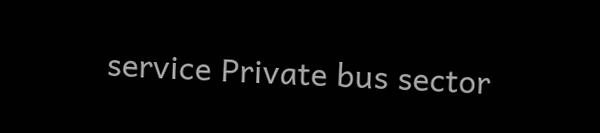service Private bus sector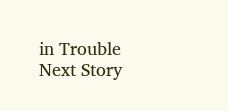in Trouble
Next Story